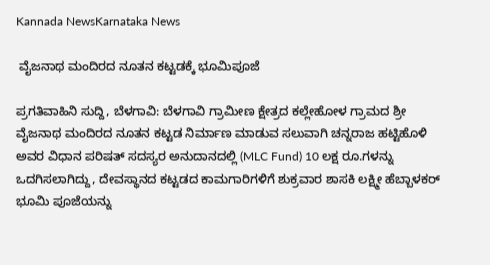Kannada NewsKarnataka News

 ವೈಜನಾಥ ಮಂದಿರದ ನೂತನ ಕಟ್ಟಡಕ್ಕೆ ಭೂಮಿಪೂಜೆ

ಪ್ರಗತಿವಾಹಿನಿ ಸುದ್ದಿ, ಬೆಳಗಾವಿ: ಬೆಳಗಾವಿ ಗ್ರಾಮೀಣ ಕ್ಷೇತ್ರದ ಕಲ್ಲೇಹೋಳ ಗ್ರಾಮದ ಶ್ರೀ ವೈಜನಾಥ ಮಂದಿರದ ನೂತನ ಕಟ್ಟಡ ನಿರ್ಮಾಣ ಮಾಡುವ ಸಲುವಾಗಿ ಚನ್ನರಾಜ ಹಟ್ಟಿಹೊಳಿ ಅವರ ವಿಧಾನ ಪರಿಷತ್ ಸದಸ್ಯರ ಅನುದಾನದಲ್ಲಿ (MLC Fund) 10 ಲಕ್ಷ ರೂ.ಗಳನ್ನು ಒದಗಿಸಲಾಗಿದ್ದು, ದೇವಸ್ಥಾನದ ಕಟ್ಟಡದ ಕಾಮಗಾರಿಗಳಿಗೆ ಶುಕ್ರವಾರ ಶಾಸಕಿ ಲಕ್ಷ್ಮೀ ಹೆಬ್ಬಾಳಕರ್ ಭೂಮಿ ಪೂಜೆಯನ್ನು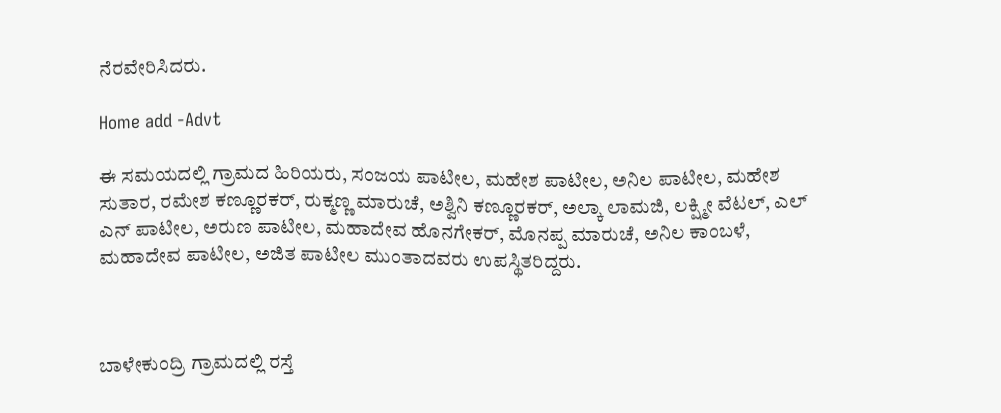ನೆರವೇರಿಸಿದರು.

Home add -Advt

ಈ ಸಮಯದಲ್ಲಿ ಗ್ರಾಮದ ಹಿರಿಯರು, ಸಂಜಯ ಪಾಟೀಲ, ಮಹೇಶ ಪಾಟೀಲ, ಅನಿಲ ಪಾಟೀಲ, ಮಹೇಶ ಸುತಾರ, ರಮೇಶ ಕಣ್ಣೂರಕರ್, ರುಕ್ಮಣ್ಣ ಮಾರುಚೆ, ಅಶ್ವಿನಿ ಕಣ್ಣೂರಕರ್, ಅಲ್ಕಾ ಲಾಮಜಿ, ಲಕ್ಷ್ಮೀ ವೆಟಲ್, ಎಲ್ ಎನ್ ಪಾಟೀಲ, ಅರುಣ ಪಾಟೀಲ, ಮಹಾದೇವ ಹೊನಗೇಕರ್, ಮೊನಪ್ಪ ಮಾರುಚೆ, ಅನಿಲ ಕಾಂಬಳೆ, ಮಹಾದೇವ ಪಾಟೀಲ, ಅಜಿತ ಪಾಟೀಲ ಮುಂತಾದವರು ಉಪಸ್ಥಿತರಿದ್ದರು.



ಬಾಳೇಕುಂದ್ರಿ ಗ್ರಾಮದಲ್ಲಿ ರಸ್ತೆ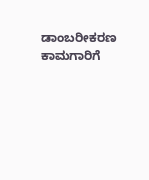ಡಾಂಬರೀಕರಣ ಕಾಮಗಾರಿಗೆ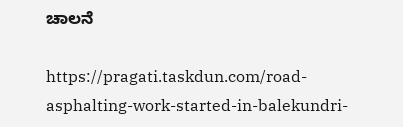ಚಾಲನೆ

https://pragati.taskdun.com/road-asphalting-work-started-in-balekundri-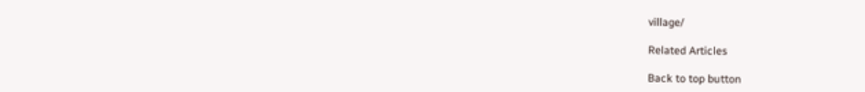village/

Related Articles

Back to top button